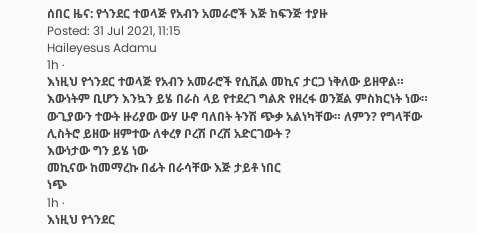ሰበር ዜና: የጎንደር ተወላጅ የአብን አመራሮች እጅ ከፍንጅ ተያዙ
Posted: 31 Jul 2021, 11:15
Haileyesus Adamu
1h ·
እነዚህ የጎንደር ተወላጅ የአብን አመራሮች የሲቪል መኪና ታርጋ ነቅለው ይዘዋል። እውነትም ቢሆን እንኳን ይሄ በራስ ላይ የተደረገ ግልጽ የዘረፋ ወንጀል ምስክርነት ነው። ውጊያውን ተውት ዙሪያው ውሃ ሁኖ ባለበት ትንሽ ጭቃ አልነካቸው። ለምን? የግላቸው ሊስትሮ ይዘው ዘምተው ለቀረፃ ቦረሽ ቦረሽ አድርገውት ?
እውነታው ግን ይሄ ነው
መኪናው ከመማረኩ በፊት በራሳቸው እጅ ታይቶ ነበር
ነጭ
1h ·
እነዚህ የጎንደር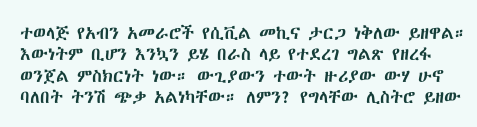ተወላጅ የአብን አመራሮች የሲቪል መኪና ታርጋ ነቅለው ይዘዋል። እውነትም ቢሆን እንኳን ይሄ በራስ ላይ የተደረገ ግልጽ የዘረፋ ወንጀል ምስክርነት ነው። ውጊያውን ተውት ዙሪያው ውሃ ሁኖ ባለበት ትንሽ ጭቃ አልነካቸው። ለምን? የግላቸው ሊስትሮ ይዘው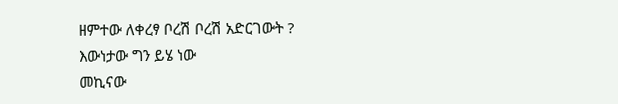ዘምተው ለቀረፃ ቦረሽ ቦረሽ አድርገውት ?
እውነታው ግን ይሄ ነው
መኪናው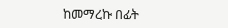ከመማረኩ በፊት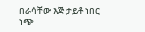በራሳቸው እጅ ታይቶ ነበር
ነጭ